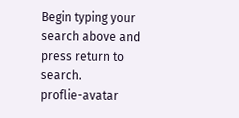Begin typing your search above and press return to search.
proflie-avatar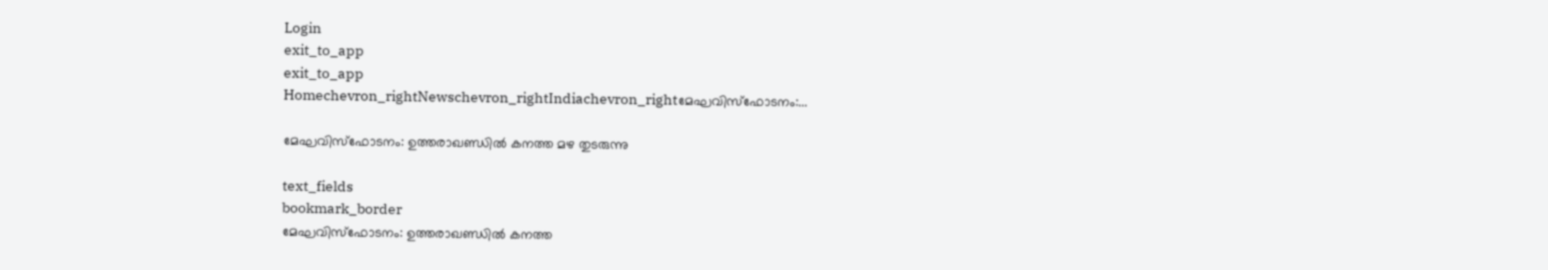Login
exit_to_app
exit_to_app
Homechevron_rightNewschevron_rightIndiachevron_rightമേഘവിസ്ഫോടനം:...

മേഘവിസ്ഫോടനം: ഉത്തരാഖണ്ഡില്‍ കനത്ത മഴ തുടരുന്നു

text_fields
bookmark_border
മേഘവിസ്ഫോടനം: ഉത്തരാഖണ്ഡില്‍ കനത്ത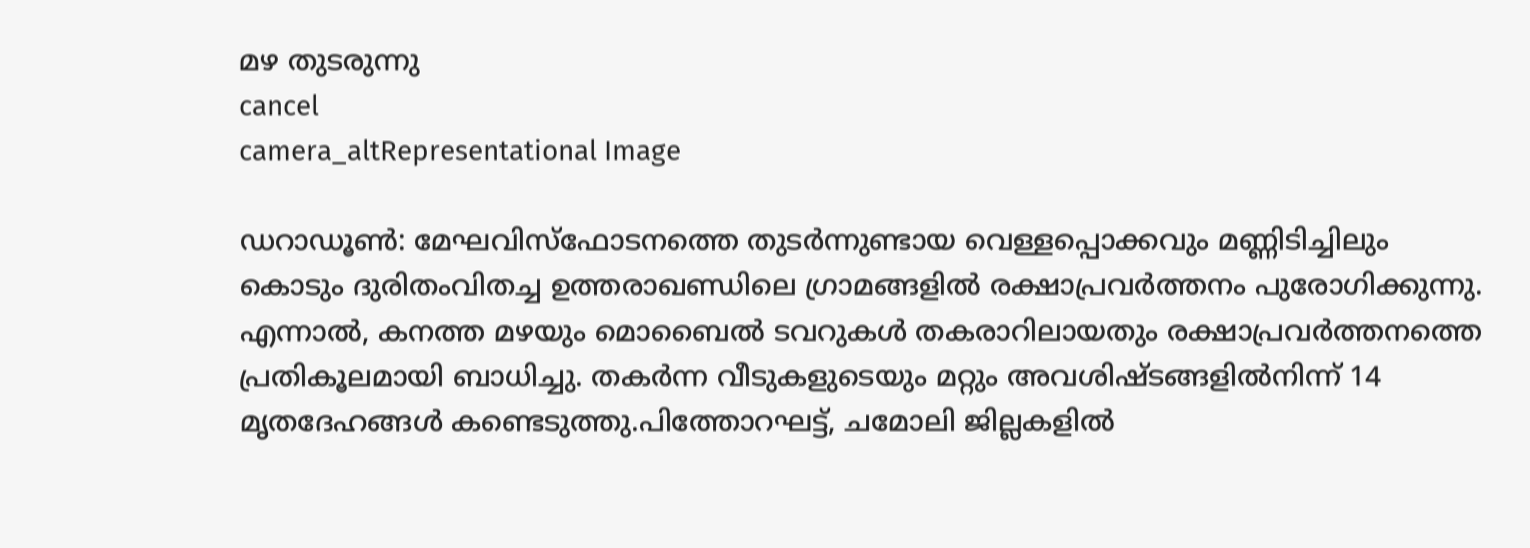മഴ തുടരുന്നു
cancel
camera_altRepresentational Image

ഡറാഡൂണ്‍: മേഘവിസ്ഫോടനത്തെ തുടര്‍ന്നുണ്ടായ വെള്ളപ്പൊക്കവും മണ്ണിടിച്ചിലും കൊടും ദുരിതംവിതച്ച ഉത്തരാഖണ്ഡിലെ ഗ്രാമങ്ങളില്‍ രക്ഷാപ്രവര്‍ത്തനം പുരോഗിക്കുന്നു. എന്നാല്‍, കനത്ത മഴയും മൊബൈല്‍ ടവറുകള്‍ തകരാറിലായതും രക്ഷാപ്രവര്‍ത്തനത്തെ പ്രതികൂലമായി ബാധിച്ചു. തകര്‍ന്ന വീടുകളുടെയും മറ്റും അവശിഷ്ടങ്ങളില്‍നിന്ന് 14 മൃതദേഹങ്ങള്‍ കണ്ടെടുത്തു.പിത്തോറഘട്ട്, ചമോലി ജില്ലകളില്‍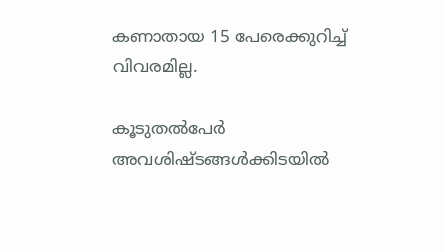കണാതായ 15 പേരെക്കുറിച്ച് വിവരമില്ല.

കൂടുതല്‍പേര്‍ അവശിഷ്ടങ്ങള്‍ക്കിടയില്‍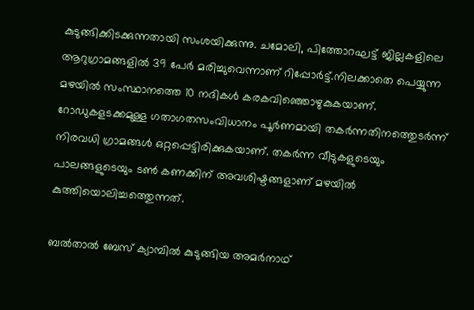കുടുങ്ങിക്കിടക്കുന്നതായി സംശയിക്കുന്നു. ചമോലി, പിത്തോറഘട്ട് ജില്ലകളിലെ ആറുഗ്രാമങ്ങളില്‍ 39 പേര്‍ മരിച്ചുവെന്നാണ് റിപ്പോര്‍ട്ട്.നിലക്കാതെ പെയ്യുന്ന മഴയില്‍ സംസ്ഥാനത്തെ 10 നദികള്‍ കരകവിഞ്ഞൊഴുകുകയാണ്. റോഡുകളടക്കമുള്ള ഗതാഗതസംവിധാനം പൂര്‍ണമായി തകര്‍ന്നതിനത്തെുടര്‍ന്ന് നിരവധി ഗ്രാമങ്ങള്‍ ഒറ്റപ്പെട്ടിരിക്കുകയാണ്. തകര്‍ന്ന വീടുകളുടെയും പാലങ്ങളുടെയും ടണ്‍ കണക്കിന് അവശിഷ്ടങ്ങളാണ് മഴയില്‍ കുത്തിയൊലിച്ചത്തെുന്നത്.

ബല്‍താല്‍ ബേസ് ക്യാമ്പില്‍ കുടുങ്ങിയ അമര്‍നാഥ്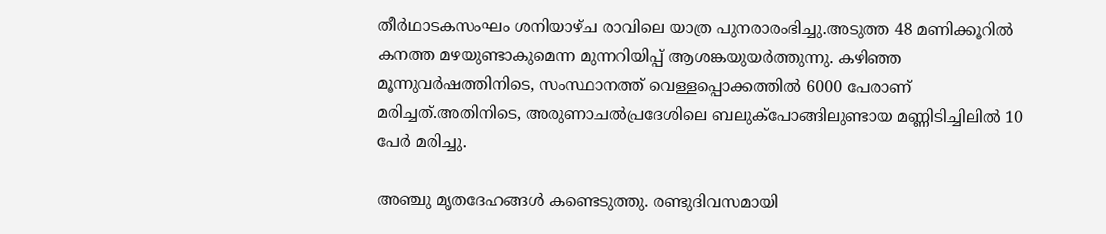തീര്‍ഥാടകസംഘം ശനിയാഴ്ച രാവിലെ യാത്ര പുനരാരംഭിച്ചു.അടുത്ത 48 മണിക്കൂറില്‍ കനത്ത മഴയുണ്ടാകുമെന്ന മുന്നറിയിപ്പ് ആശങ്കയുയര്‍ത്തുന്നു. കഴിഞ്ഞ മൂന്നുവര്‍ഷത്തിനിടെ, സംസ്ഥാനത്ത് വെള്ളപ്പൊക്കത്തില്‍ 6000 പേരാണ് മരിച്ചത്.അതിനിടെ, അരുണാചല്‍പ്രദേശിലെ ബലുക്പോങ്ങിലുണ്ടായ മണ്ണിടിച്ചിലില്‍ 10 പേര്‍ മരിച്ചു.

അഞ്ചു മൃതദേഹങ്ങള്‍ കണ്ടെടുത്തു. രണ്ടുദിവസമായി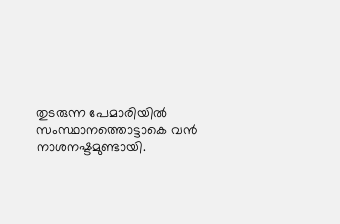തുടരുന്ന പേമാരിയില്‍ സംസ്ഥാനത്തൊട്ടാകെ വന്‍ നാശനഷ്ടമുണ്ടായി.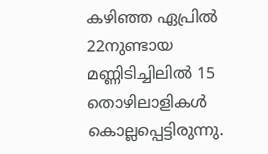കഴിഞ്ഞ ഏപ്രില്‍ 22നുണ്ടായ മണ്ണിടിച്ചിലില്‍ 15 തൊഴിലാളികള്‍ കൊല്ലപ്പെട്ടിരുന്നു.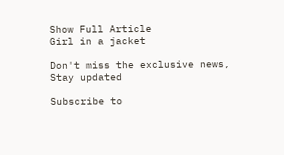Show Full Article
Girl in a jacket

Don't miss the exclusive news, Stay updated

Subscribe to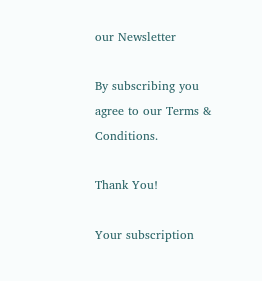our Newsletter

By subscribing you agree to our Terms & Conditions.

Thank You!

Your subscription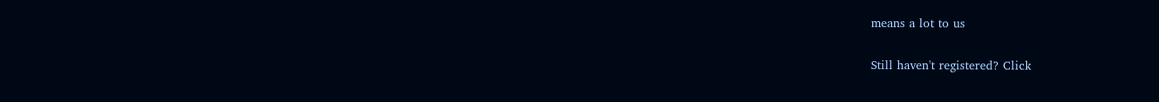means a lot to us

Still haven't registered? Click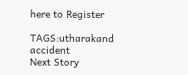here to Register

TAGS:utharakand accident
Next Story